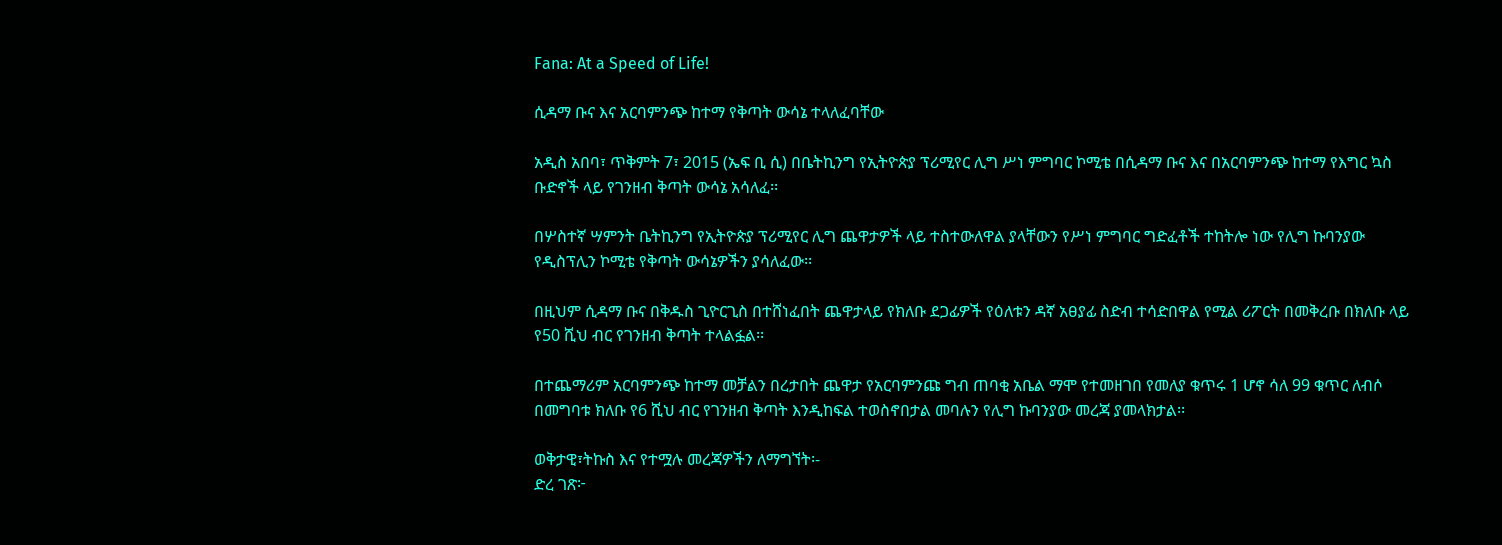Fana: At a Speed of Life!

ሲዳማ ቡና እና አርባምንጭ ከተማ የቅጣት ውሳኔ ተላለፈባቸው

አዲስ አበባ፣ ጥቅምት 7፣ 2015 (ኤፍ ቢ ሲ) በቤትኪንግ የኢትዮጵያ ፕሪሚየር ሊግ ሥነ ምግባር ኮሚቴ በሲዳማ ቡና እና በአርባምንጭ ከተማ የእግር ኳስ ቡድኖች ላይ የገንዘብ ቅጣት ውሳኔ አሳለፈ፡፡

በሦስተኛ ሣምንት ቤትኪንግ የኢትዮጵያ ፕሪሚየር ሊግ ጨዋታዎች ላይ ተስተውለዋል ያላቸውን የሥነ ምግባር ግድፈቶች ተከትሎ ነው የሊግ ኩባንያው የዲስፕሊን ኮሚቴ የቅጣት ውሳኔዎችን ያሳለፈው፡፡

በዚህም ሲዳማ ቡና በቅዱስ ጊዮርጊስ በተሸነፈበት ጨዋታላይ የክለቡ ደጋፊዎች የዕለቱን ዳኛ አፀያፊ ስድብ ተሳድበዋል የሚል ሪፖርት በመቅረቡ በክለቡ ላይ የ50 ሺህ ብር የገንዘብ ቅጣት ተላልፏል፡፡

በተጨማሪም አርባምንጭ ከተማ መቻልን በረታበት ጨዋታ የአርባምንጩ ግብ ጠባቂ አቤል ማሞ የተመዘገበ የመለያ ቁጥሩ 1 ሆኖ ሳለ 99 ቁጥር ለብሶ በመግባቱ ክለቡ የ6 ሺህ ብር የገንዘብ ቅጣት እንዲከፍል ተወስኖበታል መባሉን የሊግ ኩባንያው መረጃ ያመላክታል፡፡

ወቅታዊ፣ትኩስ እና የተሟሉ መረጃዎችን ለማግኘት፡-
ድረ ገጽ፦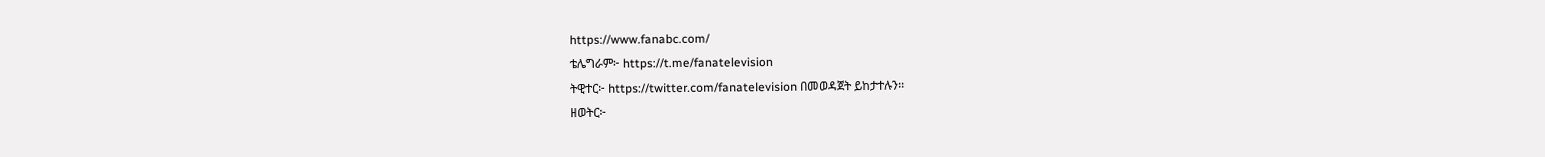https://www.fanabc.com/
ቴሌግራም፦ https://t.me/fanatelevision
ትዊተር፦ https://twitter.com/fanatelevision በመወዳጀት ይከታተሉን፡፡
ዘወትር፦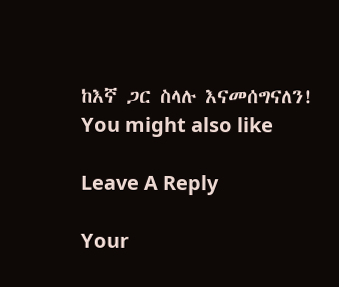ከእኛ ጋር ስላሉ እናመሰግናለን!
You might also like

Leave A Reply

Your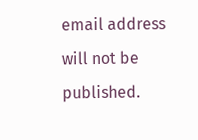email address will not be published.